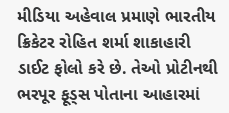મીડિયા અહેવાલ પ્રમાણે ભારતીય ક્રિકેટર રોહિત શર્મા શાકાહારી ડાઈટ ફોલો કરે છે. તેઓ પ્રોટીનથી ભરપૂર ફૂડ્સ પોતાના આહારમાં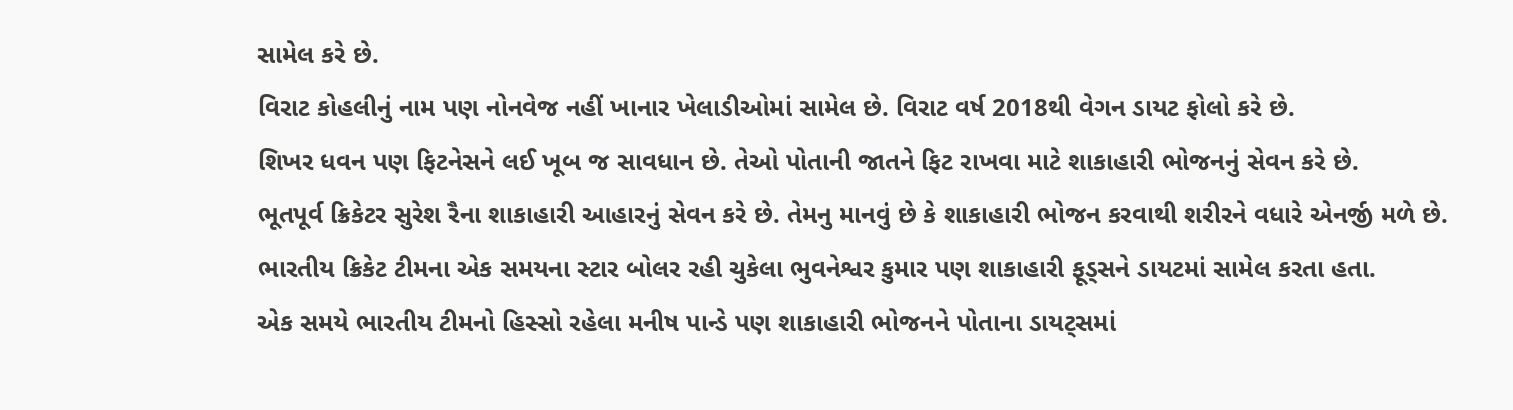સામેલ કરે છે.
વિરાટ કોહલીનું નામ પણ નોનવેજ નહીં ખાનાર ખેલાડીઓમાં સામેલ છે. વિરાટ વર્ષ 2018થી વેગન ડાયટ ફોલો કરે છે.
શિખર ધવન પણ ફિટનેસને લઈ ખૂબ જ સાવધાન છે. તેઓ પોતાની જાતને ફિટ રાખવા માટે શાકાહારી ભોજનનું સેવન કરે છે.
ભૂતપૂર્વ ક્રિકેટર સુરેશ રૈના શાકાહારી આહારનું સેવન કરે છે. તેમનુ માનવું છે કે શાકાહારી ભોજન કરવાથી શરીરને વધારે એનર્જી મળે છે.
ભારતીય ક્રિકેટ ટીમના એક સમયના સ્ટાર બોલર રહી ચુકેલા ભુવનેશ્વર કુમાર પણ શાકાહારી ફૂડ્સને ડાયટમાં સામેલ કરતા હતા.
એક સમયે ભારતીય ટીમનો હિસ્સો રહેલા મનીષ પાન્ડે પણ શાકાહારી ભોજનને પોતાના ડાયટ્સમાં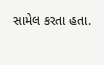સામેલ કરતા હતા.